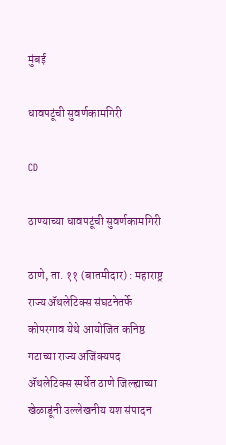मुंबई

धावपटूंची सुवर्णकामगिरी

CD

ठाण्याच्या धावपटूंची सुवर्णकामगिरी

ठाणे, ता. ११ (बातमीदार) : महाराष्ट्र राज्य ॲथलेटिक्स संघटनेतर्फे कोपरगाव येथे आयोजित कनिष्ठ गटाच्या राज्य अजिंक्यपद ॲथलेटिक्स स्पर्धेत ठाणे जिल्ह्याच्या खेळाडूंनी उल्लेखनीय यश संपादन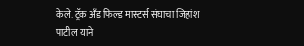केले. ट्रॅक अँड फिल्ड मास्टर्स संघाचा जिहांश पाटील याने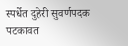स्पर्धेत दुहेरी सुवर्णपदक पटकावत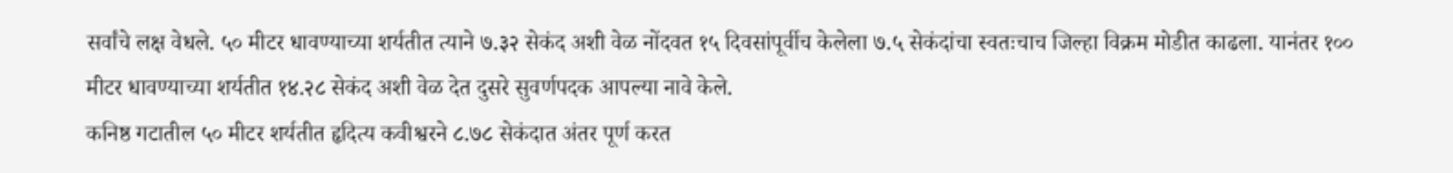सर्वांचे लक्ष वेधले. ५० मीटर धावण्याच्या शर्यतीत त्याने ७.३२ सेकंद अशी वेळ नोंदवत १५ दिवसांपूर्वीच केलेला ७.५ सेकंदांचा स्वतःचाच जिल्हा विक्रम मोडीत काढला. यानंतर १०० मीटर धावण्याच्या शर्यतीत १४.२८ सेकंद अशी वेळ देत दुसरे सुवर्णपदक आपल्या नावे केले.
कनिष्ठ गटातील ५० मीटर शर्यतीत हृदित्य कवीश्वरने ८.७८ सेकंदात अंतर पूर्ण करत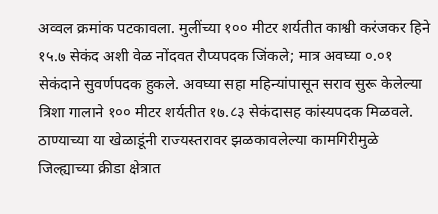अव्वल क्रमांक पटकावला. मुलींच्या १०० मीटर शर्यतीत काश्वी करंजकर हिने १५.७ सेकंद अशी वेळ नोंदवत रौप्यपदक जिंकले; मात्र अवघ्या ०.०१ सेकंदाने सुवर्णपदक हुकले. अवघ्या सहा महिन्यांपासून सराव सुरू केलेल्या त्रिशा गालाने १०० मीटर शर्यतीत १७.८३ सेकंदासह कांस्यपदक मिळवले. ठाण्याच्या या खेळाडूंनी राज्यस्तरावर झळकावलेल्या कामगिरीमुळे जिल्ह्याच्या क्रीडा क्षेत्रात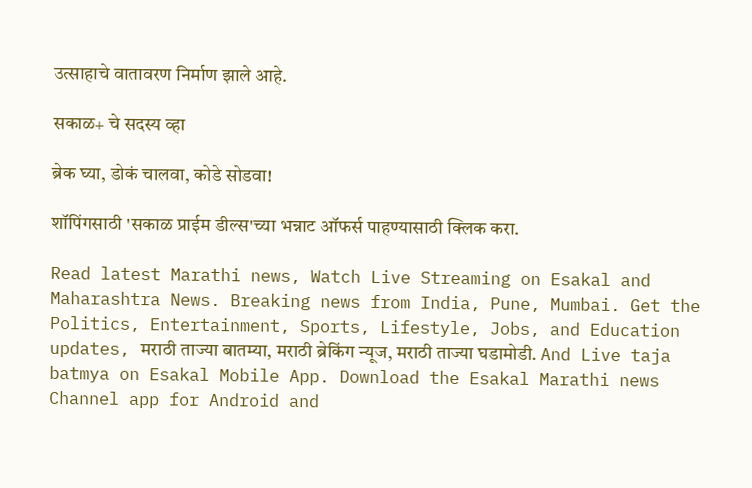उत्साहाचे वातावरण निर्माण झाले आहे.

सकाळ+ चे सदस्य व्हा

ब्रेक घ्या, डोकं चालवा, कोडे सोडवा!

शॉपिंगसाठी 'सकाळ प्राईम डील्स'च्या भन्नाट ऑफर्स पाहण्यासाठी क्लिक करा.

Read latest Marathi news, Watch Live Streaming on Esakal and Maharashtra News. Breaking news from India, Pune, Mumbai. Get the Politics, Entertainment, Sports, Lifestyle, Jobs, and Education updates, मराठी ताज्या बातम्या, मराठी ब्रेकिंग न्यूज, मराठी ताज्या घडामोडी. And Live taja batmya on Esakal Mobile App. Download the Esakal Marathi news Channel app for Android and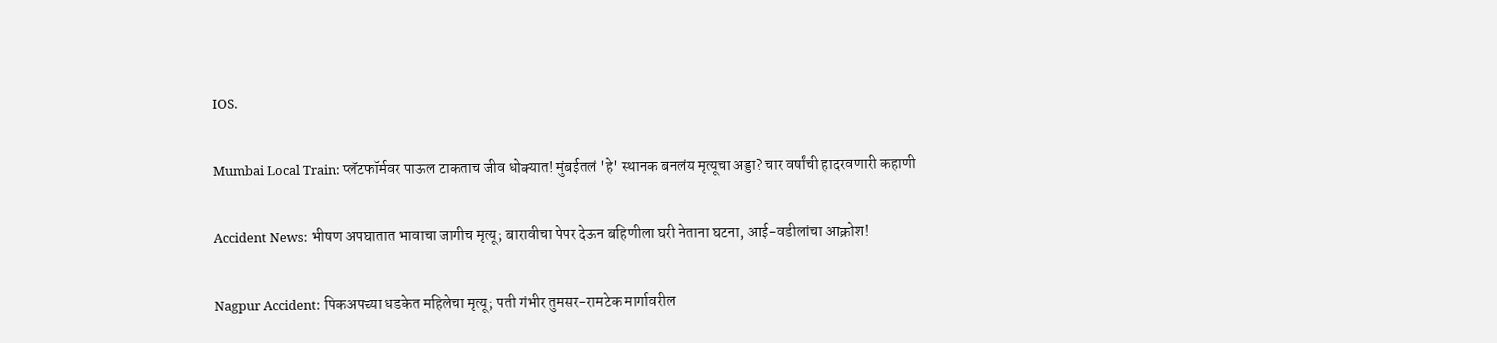IOS.

Mumbai Local Train: प्लॅटफॉर्मवर पाऊल टाकताच जीव धोक्यात! मुंबईतलं 'हे' स्थानक बनलंय मृत्यूचा अड्डा? चार वर्षांची हादरवणारी कहाणी

Accident News: भीषण अपघातात भावाचा जागीच मृत्यू; बारावीचा पेपर देऊन बहिणीला घरी नेताना घटना, आई-वडीलांचा आक्रोश!

Nagpur Accident: पिकअपच्या धडकेत महिलेचा मृत्यू; पती गंभीर तुमसर-रामटेक मार्गावरील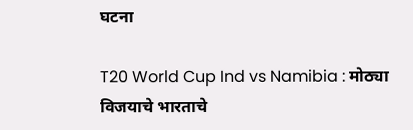घटना

T20 World Cup Ind vs Namibia : मोठ्या विजयाचे भारताचे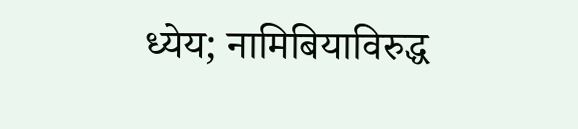ध्येय; नामिबियाविरुद्ध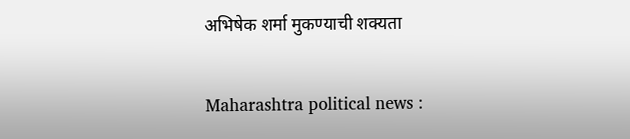अभिषेक शर्मा मुकण्याची शक्यता

Maharashtra political news :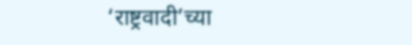‘राष्ट्रवादी’च्या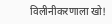विलीनीकरणाला खो!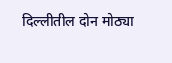दिल्लीतील दोन मोठ्या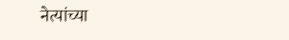नेत्यांच्या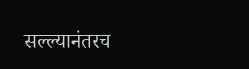सल्ल्यानंतरच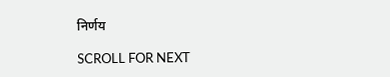निर्णय

SCROLL FOR NEXT